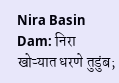Nira Basin Dam: निरा खोऱ्यात धरणे तुडुंब;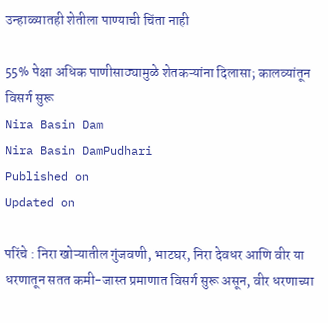उन्हाळ्यातही शेतीला पाण्याची चिंता नाही

55% पेक्षा अधिक पाणीसाठ्यामुळे शेतकऱ्यांना दिलासा; कालव्यांतून विसर्ग सुरू
Nira Basin Dam
Nira Basin DamPudhari
Published on
Updated on

परिंचे : निरा खोऱ्यातील गुंजवणी, भाटघर, निरा देवधर आणि वीर या धरणातून सतत कमी-जास्त प्रमाणात विसर्ग सुरू असून, वीर धरणाच्या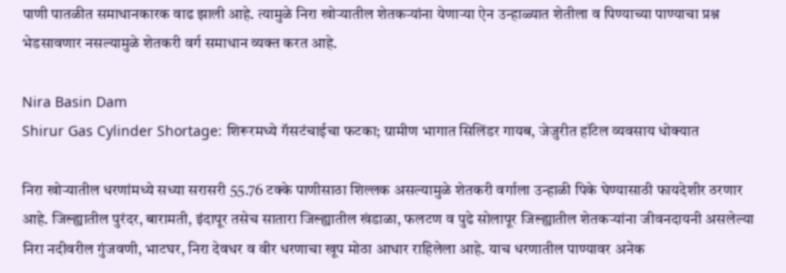पाणी पातळीत समाधानकारक वाढ झाली आहे. त्यामुळे निरा खोऱ्यातील शेतकऱ्यांना येणाऱ्या ऐन उन्हाळ्यात शेतीला व पिण्याच्या पाण्याचा प्रश्न भेडसावणार नसल्यामुळे शेतकरी वर्ग समाधान व्यक्त करत आहे.

Nira Basin Dam
Shirur Gas Cylinder Shortage: शिरूरमध्ये गॅसटंचाईचा फटका; ग्रामीण भागात सिलिंडर गायब, जेजुरीत हॉटेल व्यवसाय धोक्यात

निरा खोऱ्यातील धरणांमध्ये सध्या सरासरी 55.76 टक्के पाणीसाठा शिल्लक असल्यामुळे शेतकरी वर्गाला उन्हाळी पिके घेण्यासाठी फायदेशीर ठरणार आहे. जिल्ह्यातील पुरंदर, बारामती, इंदापूर तसेच सातारा जिल्ह्यातील खंडाळा, फलटण व पुढे सोलापूर जिल्ह्यातील शेतकऱ्यांना जीवनदायनी असलेल्या निरा नदीवरील गुंजवणी, भाटघर, निरा देवधर व वीर धरणाचा खूप मोठा आधार राहिलेला आहे. याच धरणातील पाण्यावर अनेक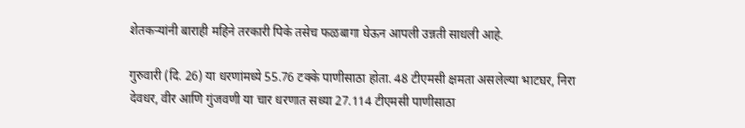शेतकऱ्यांनी बाराही महिने तरकारी पिके तसेच फळबागा घेऊन आपली उन्नती साधली आहे.

गुरुवारी (दि. 26) या धरणांमध्ये 55.76 टक्के पाणीसाठा होता. 48 टीएमसी क्षमता असलेल्या भाटघर, निरा देवधर, वीर आणि गुंजवणी या चार धरणात सध्या 27.114 टीएमसी पाणीसाठा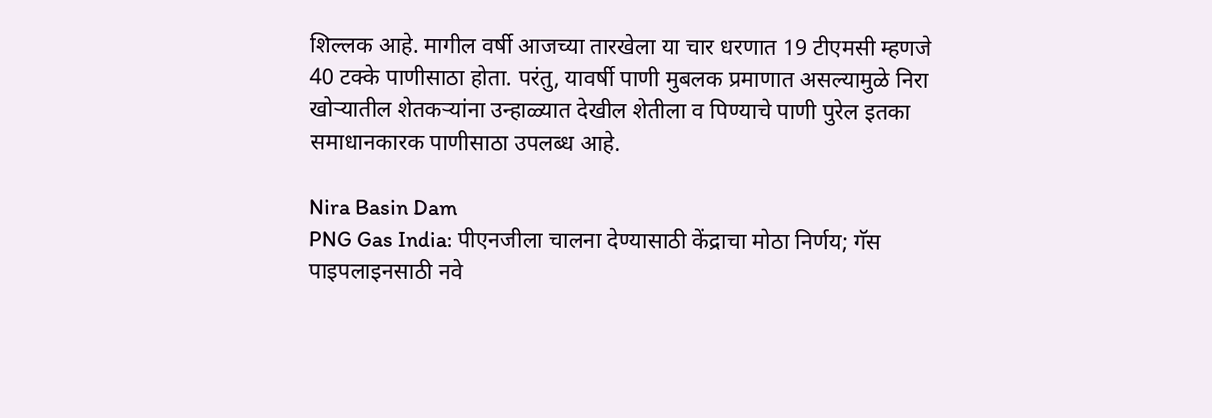शिल्लक आहे. मागील वर्षी आजच्या तारखेला या चार धरणात 19 टीएमसी म्हणजे 40 टक्के पाणीसाठा होता. परंतु, यावर्षी पाणी मुबलक प्रमाणात असल्यामुळे निरा खोऱ्यातील शेतकऱ्यांना उन्हाळ्यात देखील शेतीला व पिण्याचे पाणी पुरेल इतका समाधानकारक पाणीसाठा उपलब्ध आहे.

Nira Basin Dam
PNG Gas India: पीएनजीला चालना देण्यासाठी केंद्राचा मोठा निर्णय; गॅस पाइपलाइनसाठी नवे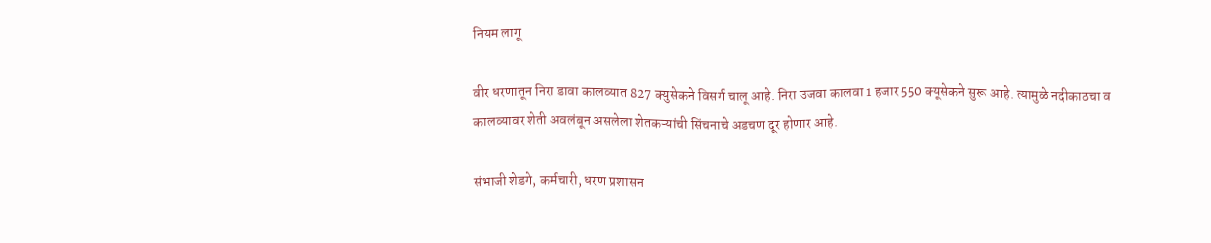नियम लागू

वीर धरणातून निरा डावा कालव्यात 827 क्युसेकने विसर्ग चालू आहे. निरा उजवा कालवा 1 हजार 550 क्यूसेकने सुरू आहे. त्यामुळे नदीकाठचा व कालव्यावर शेती अवलंबून असलेला शेतकऱ्यांची सिंचनाचे अडचण दूर होणार आहे.

संभाजी शेडगे, कर्मचारी, धरण प्रशासन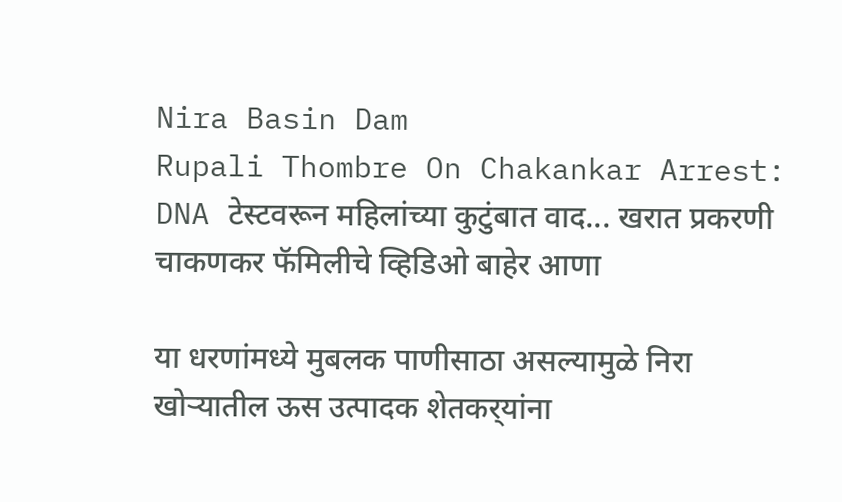Nira Basin Dam
Rupali Thombre On Chakankar Arrest: DNA टेस्टवरून महिलांच्या कुटुंबात वाद... खरात प्रकरणी चाकणकर फॅमिलीचे व्हिडिओ बाहेर आणा

या धरणांमध्ये मुबलक पाणीसाठा असल्यामुळे निरा खोऱ्यातील ऊस उत्पादक शेतकर्‌‍यांना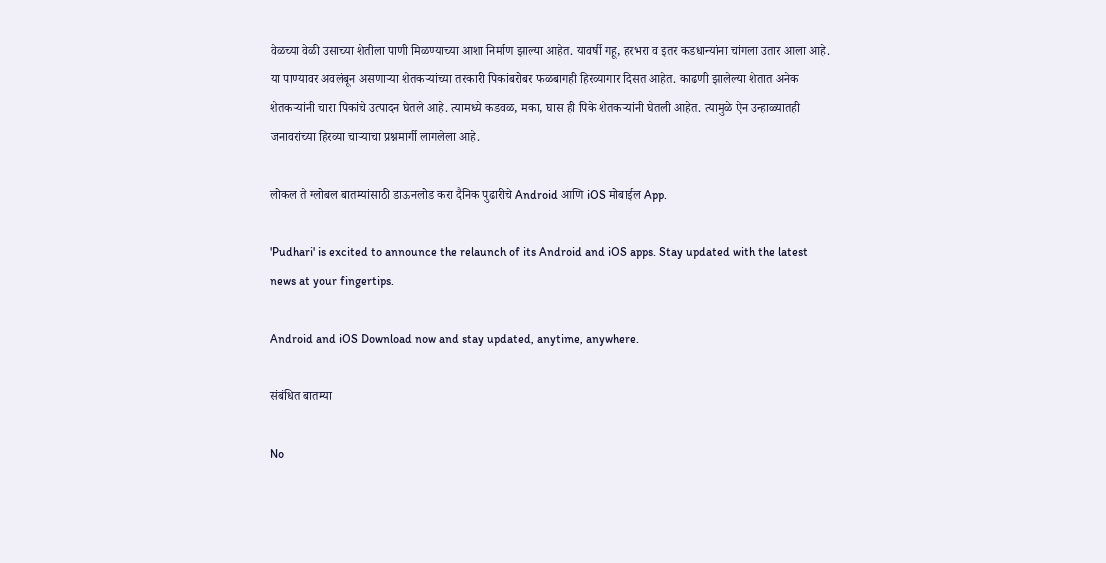वेळच्या वेळी उसाच्या शेतीला पाणी मिळण्याच्या आशा निर्माण झाल्या आहेत. यावर्षी गहू, हरभरा व इतर कडधान्यांना चांगला उतार आला आहे. या पाण्यावर अवलंबून असणाऱ्या शेतकऱ्यांच्या तरकारी पिकांबरोबर फळबागही हिरव्यागार दिसत आहेत. काढणी झालेल्या शेतात अनेक शेतकऱ्यांनी चारा पिकांचे उत्पादन घेतले आहे. त्यामध्ये कडवळ, मका, घास ही पिके शेतकऱ्यांनी घेतली आहेत. त्यामुळे ऐन उन्हाळ्यातही जनावरांच्या हिरव्या चाऱ्याचा प्रश्नमार्गी लागलेला आहे.

लोकल ते ग्लोबल बातम्यांसाठी डाऊनलोड करा दैनिक पुढारीचे Android आणि iOS मोबाईल App.

'Pudhari' is excited to announce the relaunch of its Android and iOS apps. Stay updated with the latest news at your fingertips.

Android and iOS Download now and stay updated, anytime, anywhere.

संबंधित बातम्या

No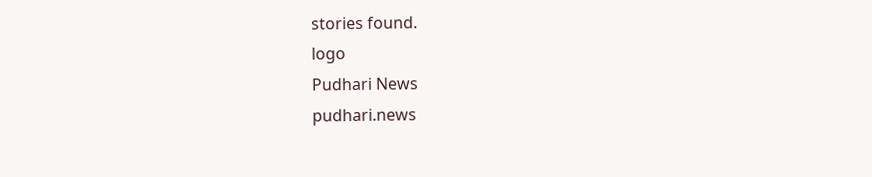stories found.
logo
Pudhari News
pudhari.news